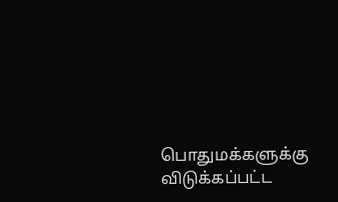பொதுமக்களுக்கு விடுக்கப்பட்ட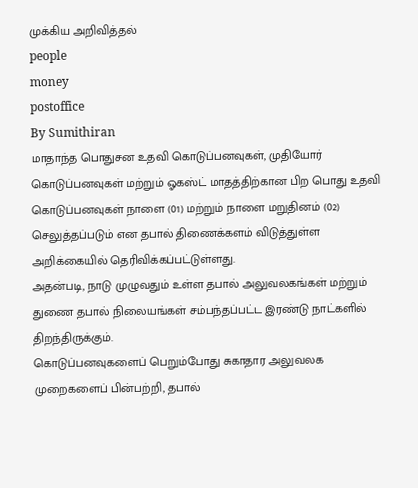முக்கிய அறிவித்தல்
people
money
postoffice
By Sumithiran
மாதாந்த பொதுசன உதவி கொடுப்பனவுகள், முதியோர் கொடுப்பனவுகள் மற்றும் ஓகஸ்ட் மாதத்திற்கான பிற பொது உதவி கொடுப்பனவுகள் நாளை (01) மற்றும் நாளை மறுதினம் (02) செலுத்தப்படும் என தபால் திணைக்களம் விடுத்துள்ள அறிக்கையில் தெரிவிக்கப்பட்டுள்ளது.
அதன்படி, நாடு முழுவதும் உள்ள தபால் அலுவலகங்கள் மற்றும் துணை தபால் நிலையங்கள் சம்பந்தப்பட்ட இரண்டு நாட்களில் திறந்திருக்கும்.
கொடுப்பனவுகளைப் பெறும்போது சுகாதார அலுவலக முறைகளைப் பின்பற்றி, தபால்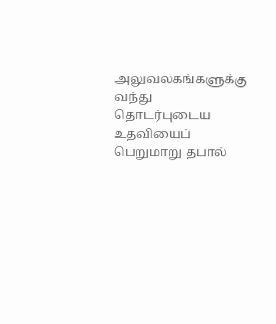அலுவலகங்களுக்கு வந்து தொடர்புடைய உதவியைப் பெறுமாறு தபால்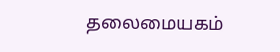தலைமையகம்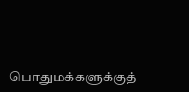பொதுமக்களுக்குத்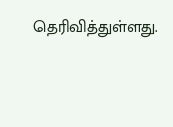தெரிவித்துள்ளது.